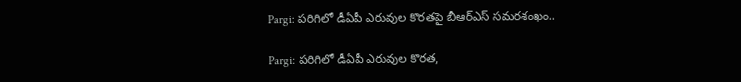Pargi: పరిగిలో డీఏపీ ఎరువుల కొరతపై బీఆర్ఎస్ సమరశంఖం..

Pargi: పరిగిలో డీఏపీ ఎరువుల కొరత,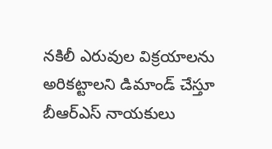నకిలీ ఎరువుల విక్రయాలను అరికట్టాలని డిమాండ్ చేస్తూ బీఆర్ఎస్ నాయకులు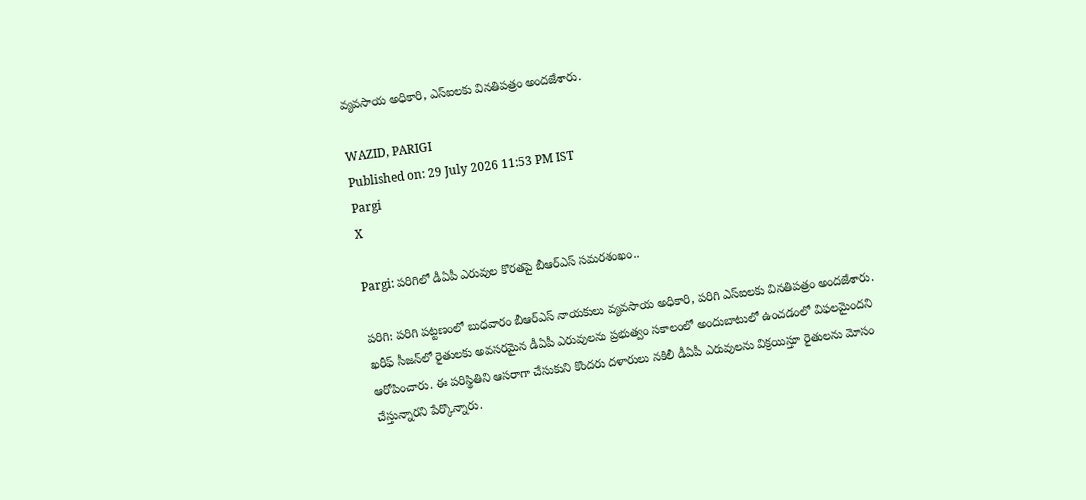వ్యవసాయ అధికారి, ఎస్‌ఐలకు వినతిపత్రం అందజేశారు.

WAZID, PARIGI
Published on: 29 July 2026 11:53 PM IST
Pargi
X

Pargi: పరిగిలో డీఏపీ ఎరువుల కొరతపై బీఆర్ఎస్ సమరశంఖం..

పరిగి: పరిగి పట్టణంలో బుధవారం బీఆర్ఎస్ నాయకులు వ్యవసాయ అధికారి, పరిగి ఎస్‌ఐలకు వినతిపత్రం అందజేశారు. ఖరీఫ్ సీజన్‌లో రైతులకు అవసరమైన డీఏపీ ఎరువులను ప్రభుత్వం సకాలంలో అందుబాటులో ఉంచడంలో విఫలమైందని ఆరోపించారు. ఈ పరిస్థితిని ఆసరాగా చేసుకుని కొందరు దళారులు నకిలీ డీఏపీ ఎరువులను విక్రయిస్తూ రైతులను మోసం చేస్తున్నారని పేర్కొన్నారు.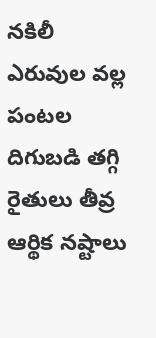నకిలీ ఎరువుల వల్ల పంటల దిగుబడి తగ్గి రైతులు తీవ్ర ఆర్థిక నష్టాలు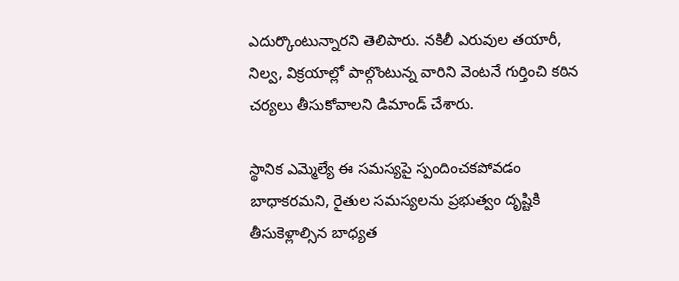ఎదుర్కొంటున్నారని తెలిపారు. నకిలీ ఎరువుల తయారీ, నిల్వ, విక్రయాల్లో పాల్గొంటున్న వారిని వెంటనే గుర్తించి కఠిన చర్యలు తీసుకోవాలని డిమాండ్ చేశారు.

స్థానిక ఎమ్మెల్యే ఈ సమస్యపై స్పందించకపోవడం బాధాకరమని, రైతుల సమస్యలను ప్రభుత్వం దృష్టికి తీసుకెళ్లాల్సిన బాధ్యత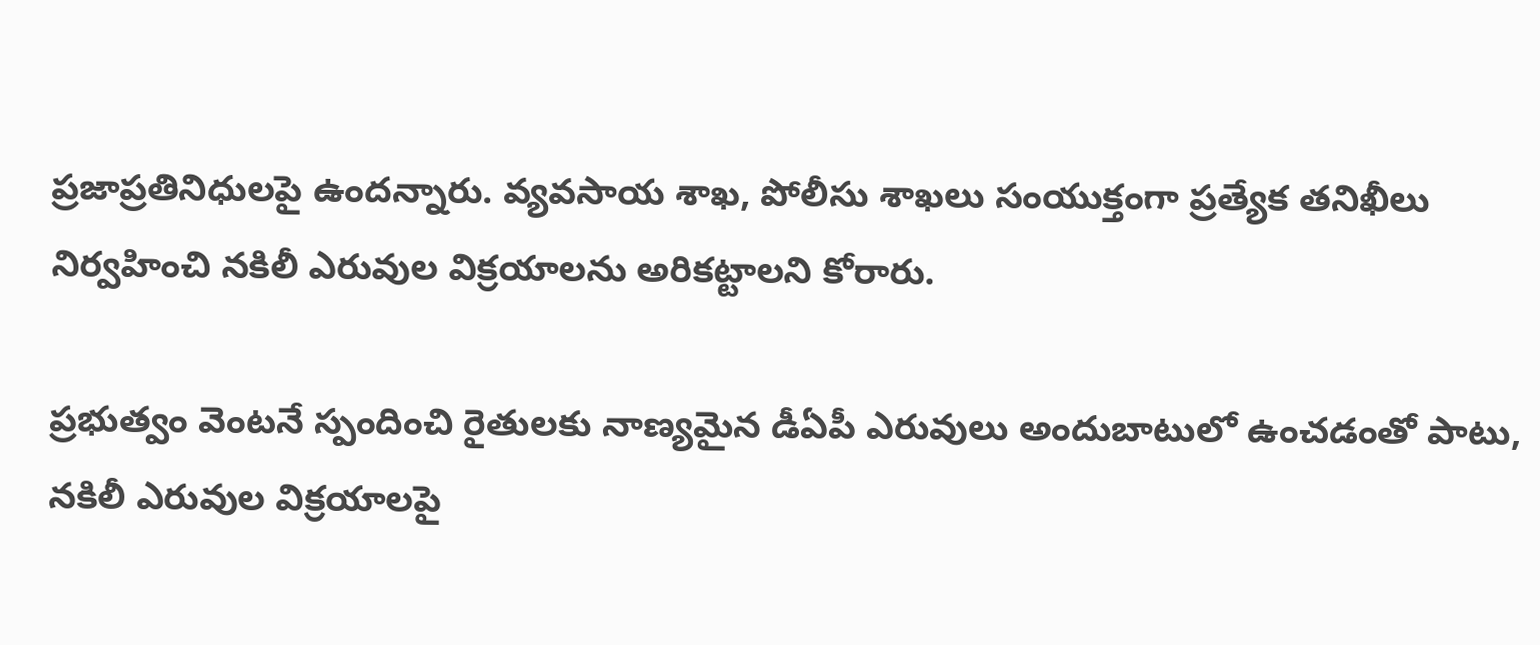ప్రజాప్రతినిధులపై ఉందన్నారు. వ్యవసాయ శాఖ, పోలీసు శాఖలు సంయుక్తంగా ప్రత్యేక తనిఖీలు నిర్వహించి నకిలీ ఎరువుల విక్రయాలను అరికట్టాలని కోరారు.

ప్రభుత్వం వెంటనే స్పందించి రైతులకు నాణ్యమైన డీఏపీ ఎరువులు అందుబాటులో ఉంచడంతో పాటు, నకిలీ ఎరువుల విక్రయాలపై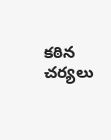కఠిన చర్యలు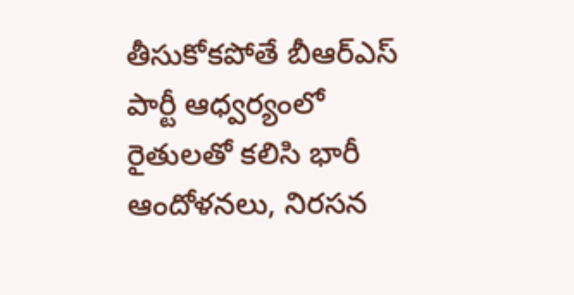తీసుకోకపోతే బీఆర్ఎస్ పార్టీ ఆధ్వర్యంలో రైతులతో కలిసి భారీ ఆందోళనలు, నిరసన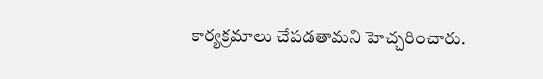కార్యక్రమాలు చేపడతామని హెచ్చరించారు.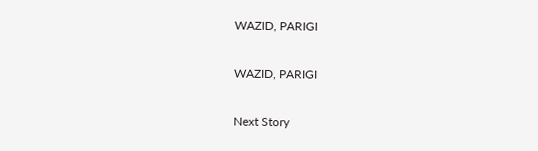WAZID, PARIGI

WAZID, PARIGI

Next Story